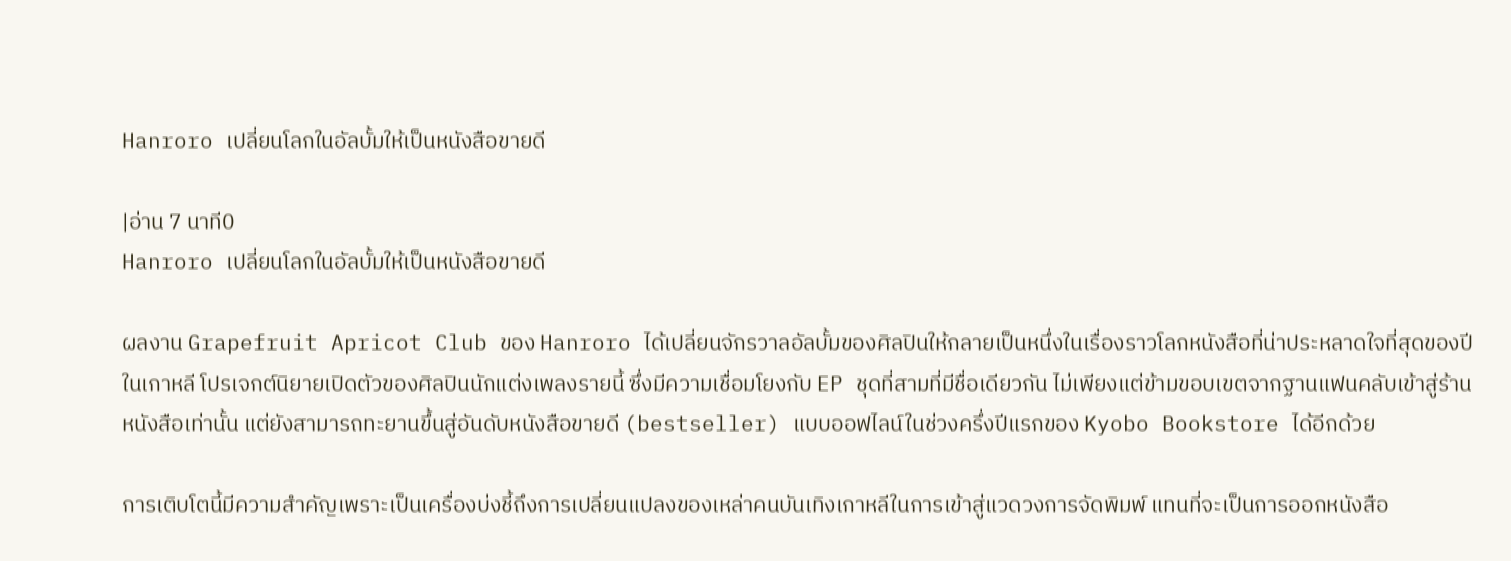Hanroro เปลี่ยนโลกในอัลบั้มให้เป็นหนังสือขายดี

|อ่าน 7 นาที0
Hanroro เปลี่ยนโลกในอัลบั้มให้เป็นหนังสือขายดี

ผลงาน Grapefruit Apricot Club ของ Hanroro ได้เปลี่ยนจักรวาลอัลบั้มของศิลปินให้กลายเป็นหนึ่งในเรื่องราวโลกหนังสือที่น่าประหลาดใจที่สุดของปีในเกาหลี โปรเจกต์นิยายเปิดตัวของศิลปินนักแต่งเพลงรายนี้ ซึ่งมีความเชื่อมโยงกับ EP ชุดที่สามที่มีชื่อเดียวกัน ไม่เพียงแต่ข้ามขอบเขตจากฐานแฟนคลับเข้าสู่ร้านหนังสือเท่านั้น แต่ยังสามารถทะยานขึ้นสู่อันดับหนังสือขายดี (bestseller) แบบออฟไลน์ในช่วงครึ่งปีแรกของ Kyobo Bookstore ได้อีกด้วย

การเติบโตนี้มีความสำคัญเพราะเป็นเครื่องบ่งชี้ถึงการเปลี่ยนแปลงของเหล่าคนบันเทิงเกาหลีในการเข้าสู่แวดวงการจัดพิมพ์ แทนที่จะเป็นการออกหนังสือ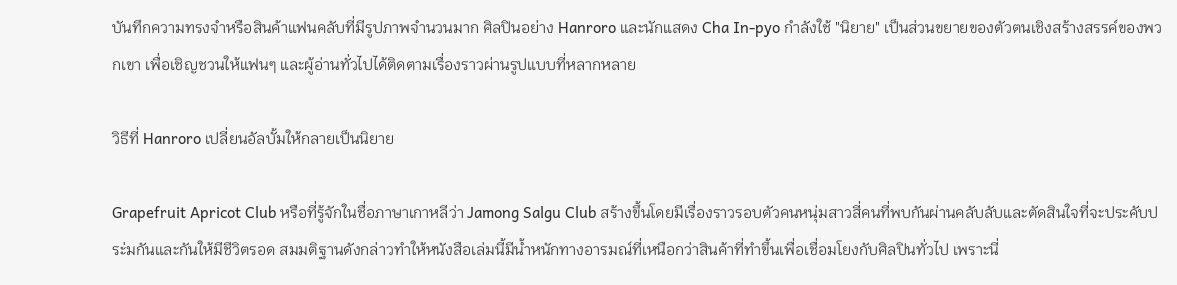บันทึกความทรงจำหรือสินค้าแฟนคลับที่มีรูปภาพจำนวนมาก ศิลปินอย่าง Hanroro และนักแสดง Cha In-pyo กำลังใช้ "นิยาย" เป็นส่วนขยายของตัวตนเชิงสร้างสรรค์ของพวกเขา เพื่อเชิญชวนให้แฟนๆ และผู้อ่านทั่วไปได้ติดตามเรื่องราวผ่านรูปแบบที่หลากหลาย

วิธีที่ Hanroro เปลี่ยนอัลบั้มให้กลายเป็นนิยาย

Grapefruit Apricot Club หรือที่รู้จักในชื่อภาษาเกาหลีว่า Jamong Salgu Club สร้างขึ้นโดยมีเรื่องราวรอบตัวคนหนุ่มสาวสี่คนที่พบกันผ่านคลับลับและตัดสินใจที่จะประคับประ่มกันและกันให้มีชีวิตรอด สมมติฐานดังกล่าวทำให้หนังสือเล่มนี้มีน้ำหนักทางอารมณ์ที่เหนือกว่าสินค้าที่ทำขึ้นเพื่อเชื่อมโยงกับศิลปินทั่วไป เพราะนี่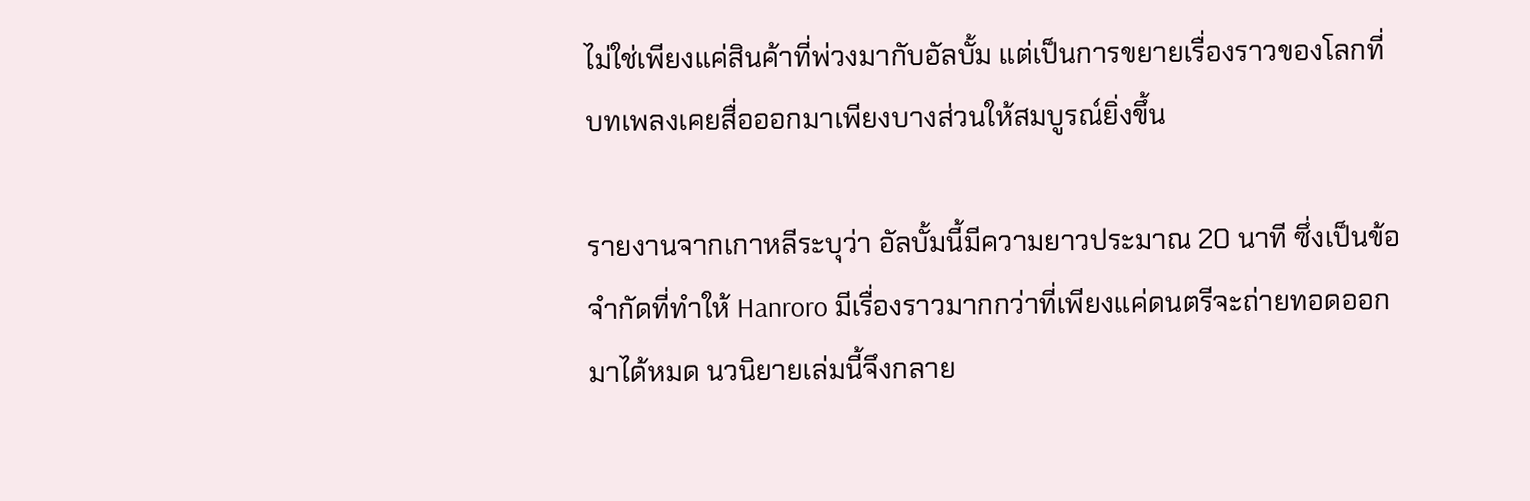ไม่ใช่เพียงแค่สินค้าที่พ่วงมากับอัลบั้ม แต่เป็นการขยายเรื่องราวของโลกที่บทเพลงเคยสื่อออกมาเพียงบางส่วนให้สมบูรณ์ยิ่งขึ้น

รายงานจากเกาหลีระบุว่า อัลบั้มนี้มีความยาวประมาณ 20 นาที ซึ่งเป็นข้อจำกัดที่ทำให้ Hanroro มีเรื่องราวมากกว่าที่เพียงแค่ดนตรีจะถ่ายทอดออกมาได้หมด นวนิยายเล่มนี้จึงกลาย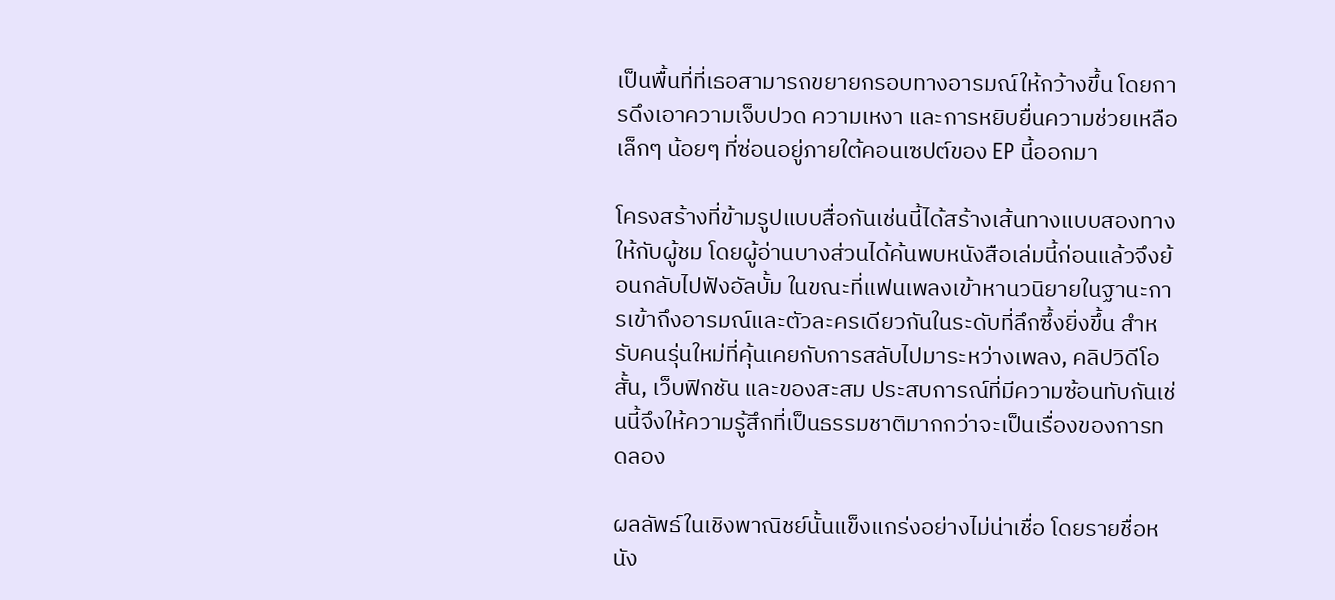เป็นพื้นที่ที่เธอสามารถขยายกรอบทางอารมณ์ให้กว้างขึ้น โดยการดึงเอาความเจ็บปวด ความเหงา และการหยิบยื่นความช่วยเหลือเล็กๆ น้อยๆ ที่ซ่อนอยู่ภายใต้คอนเซปต์ของ EP นี้ออกมา

โครงสร้างที่ข้ามรูปแบบสื่อกันเช่นนี้ได้สร้างเส้นทางแบบสองทางให้กับผู้ชม โดยผู้อ่านบางส่วนได้ค้นพบหนังสือเล่มนี้ก่อนแล้วจึงย้อนกลับไปฟังอัลบั้ม ในขณะที่แฟนเพลงเข้าหานวนิยายในฐานะการเข้าถึงอารมณ์และตัวละครเดียวกันในระดับที่ลึกซึ้งยิ่งขึ้น สำหรับคนรุ่นใหม่ที่คุ้นเคยกับการสลับไปมาระหว่างเพลง, คลิปวิดีโอสั้น, เว็บฟิกชัน และของสะสม ประสบการณ์ที่มีความซ้อนทับกันเช่นนี้จึงให้ความรู้สึกที่เป็นธรรมชาติมากกว่าจะเป็นเรื่องของการทดลอง

ผลลัพธ์ในเชิงพาณิชย์นั้นแข็งแกร่งอย่างไม่น่าเชื่อ โดยรายชื่อหนัง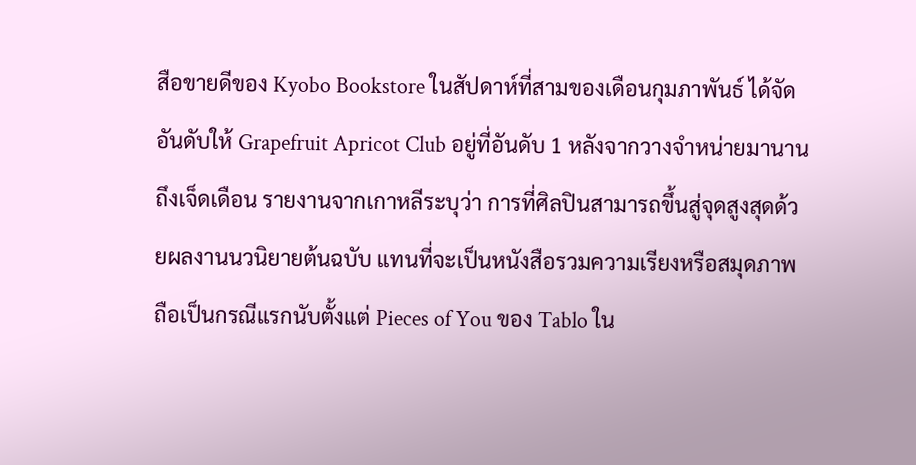สือขายดีของ Kyobo Bookstore ในสัปดาห์ที่สามของเดือนกุมภาพันธ์ ได้จัดอันดับให้ Grapefruit Apricot Club อยู่ที่อันดับ 1 หลังจากวางจำหน่ายมานานถึงเจ็ดเดือน รายงานจากเกาหลีระบุว่า การที่ศิลปินสามารถขึ้นสู่จุดสูงสุดด้วยผลงานนวนิยายต้นฉบับ แทนที่จะเป็นหนังสือรวมความเรียงหรือสมุดภาพ ถือเป็นกรณีแรกนับตั้งแต่ Pieces of You ของ Tablo ใน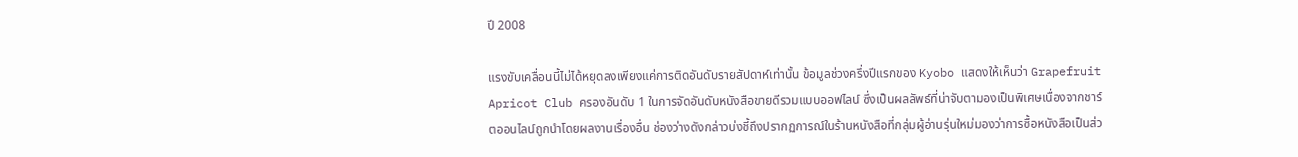ปี 2008

แรงขับเคลื่อนนี้ไม่ได้หยุดลงเพียงแค่การติดอันดับรายสัปดาห์เท่านั้น ข้อมูลช่วงครึ่งปีแรกของ Kyobo แสดงให้เห็นว่า Grapefruit Apricot Club ครองอันดับ 1 ในการจัดอันดับหนังสือขายดีรวมแบบออฟไลน์ ซึ่งเป็นผลลัพธ์ที่น่าจับตามองเป็นพิเศษเนื่องจากชาร์ตออนไลน์ถูกนำโดยผลงานเรื่องอื่น ช่องว่างดังกล่าวบ่งชี้ถึงปรากฏการณ์ในร้านหนังสือที่กลุ่มผู้อ่านรุ่นใหม่มองว่าการซื้อหนังสือเป็นส่ว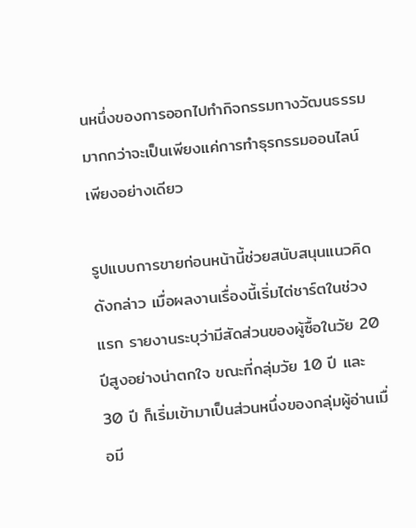นหนึ่งของการออกไปทำกิจกรรมทางวัฒนธรรม มากกว่าจะเป็นเพียงแค่การทำธุรกรรมออนไลน์เพียงอย่างเดียว

รูปแบบการขายก่อนหน้านี้ช่วยสนับสนุนแนวคิดดังกล่าว เมื่อผลงานเรื่องนี้เริ่มไต่ชาร์ตในช่วงแรก รายงานระบุว่ามีสัดส่วนของผู้ซื้อในวัย 20 ปีสูงอย่างน่าตกใจ ขณะที่กลุ่มวัย 10 ปี และ 30 ปี ก็เริ่มเข้ามาเป็นส่วนหนึ่งของกลุ่มผู้อ่านเมื่อมี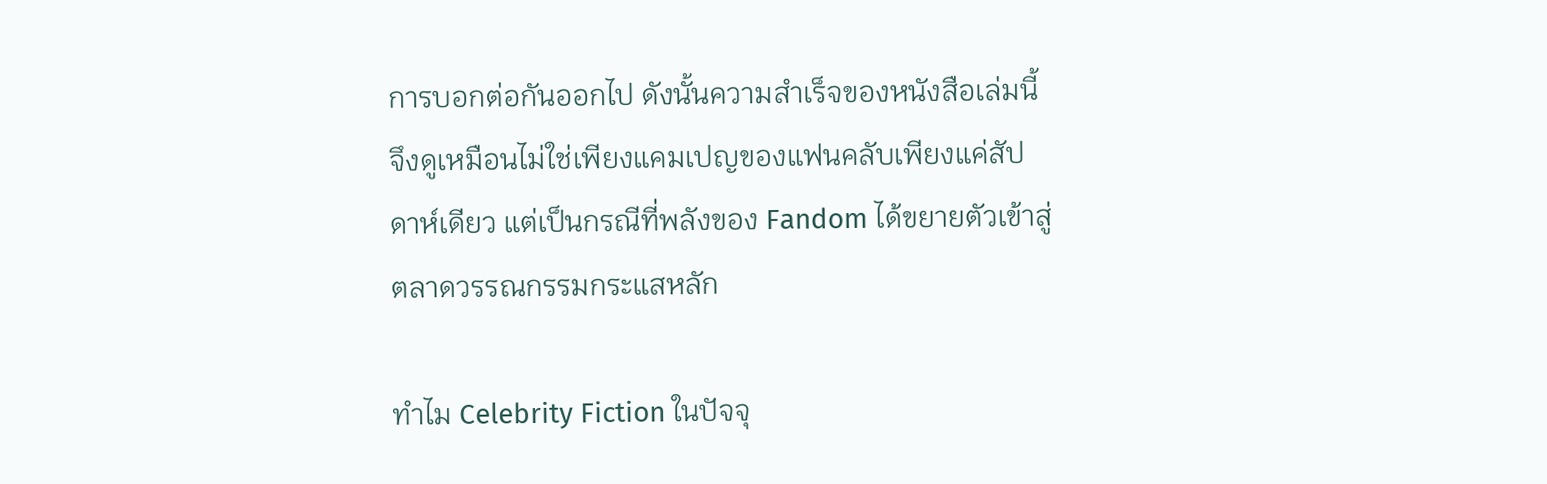การบอกต่อกันออกไป ดังนั้นความสำเร็จของหนังสือเล่มนี้จึงดูเหมือนไม่ใช่เพียงแคมเปญของแฟนคลับเพียงแค่สัปดาห์เดียว แต่เป็นกรณีที่พลังของ Fandom ได้ขยายตัวเข้าสู่ตลาดวรรณกรรมกระแสหลัก

ทำไม Celebrity Fiction ในปัจจุ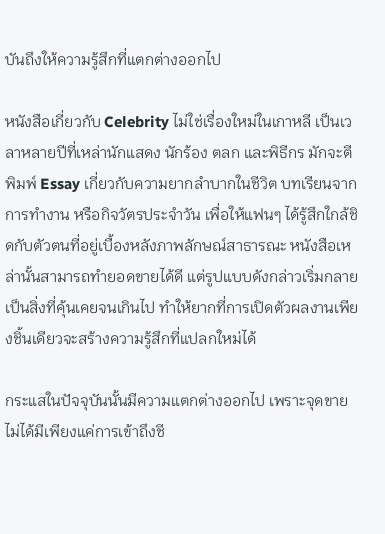บันถึงให้ความรู้สึกที่แตกต่างออกไป

หนังสือเกี่ยวกับ Celebrity ไม่ใช่เรื่องใหม่ในเกาหลี เป็นเวลาหลายปีที่เหล่านักแสดง นักร้อง ตลก และพิธีกร มักจะตีพิมพ์ Essay เกี่ยวกับความยากลำบากในชีวิต บทเรียนจากการทำงาน หรือกิจวัตรประจำวัน เพื่อให้แฟนๆ ได้รู้สึกใกล้ชิดกับตัวตนที่อยู่เบื้องหลังภาพลักษณ์สาธารณะ หนังสือเหล่านั้นสามารถทำยอดขายได้ดี แต่รูปแบบดังกล่าวเริ่มกลายเป็นสิ่งที่คุ้นเคยจนเกินไป ทำให้ยากที่การเปิดตัวผลงานเพียงชิ้นเดียวจะสร้างความรู้สึกที่แปลกใหม่ได้

กระแสในปัจจุบันนั้นมีความแตกต่างออกไป เพราะจุดขายไม่ได้มีเพียงแค่การเข้าถึงชี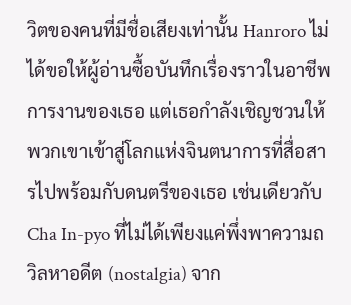วิตของคนที่มีชื่อเสียงเท่านั้น Hanroro ไม่ได้ขอให้ผู้อ่านซื้อบันทึกเรื่องราวในอาชีพการงานของเธอ แต่เธอกำลังเชิญชวนให้พวกเขาเข้าสู่โลกแห่งจินตนาการที่สื่อสารไปพร้อมกับดนตรีของเธอ เช่นเดียวกับ Cha In-pyo ที่ไม่ได้เพียงแค่พึ่งพาความถวิลหาอดีต (nostalgia) จาก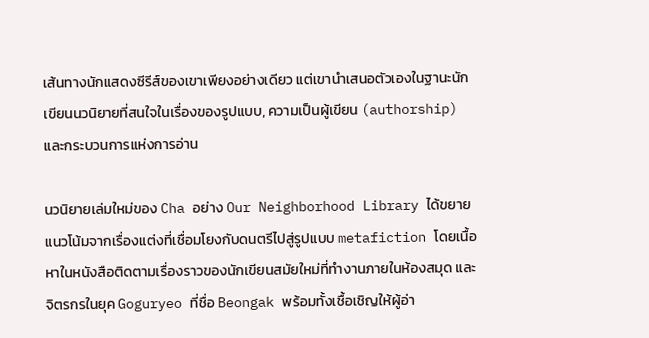เส้นทางนักแสดงซีรีส์ของเขาเพียงอย่างเดียว แต่เขานำเสนอตัวเองในฐานะนักเขียนนวนิยายที่สนใจในเรื่องของรูปแบบ, ความเป็นผู้เขียน (authorship) และกระบวนการแห่งการอ่าน

นวนิยายเล่มใหม่ของ Cha อย่าง Our Neighborhood Library ได้ขยายแนวโน้มจากเรื่องแต่งที่เชื่อมโยงกับดนตรีไปสู่รูปแบบ metafiction โดยเนื้อหาในหนังสือติดตามเรื่องราวของนักเขียนสมัยใหม่ที่ทำงานภายในห้องสมุด และจิตรกรในยุค Goguryeo ที่ชื่อ Beongak พร้อมทั้งเชื้อเชิญให้ผู้อ่า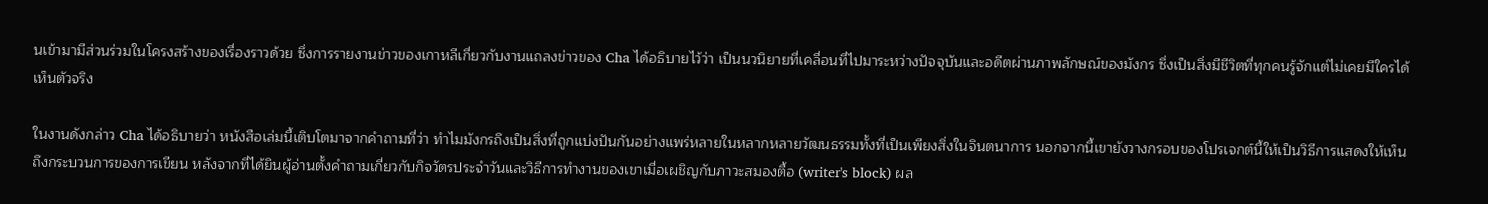นเข้ามามีส่วนร่วมในโครงสร้างของเรื่องราวด้วย ซึ่งการรายงานข่าวของเกาหลีเกี่ยวกับงานแถลงข่าวของ Cha ได้อธิบายไว้ว่า เป็นนวนิยายที่เคลื่อนที่ไปมาระหว่างปัจจุบันและอดีตผ่านภาพลักษณ์ของมังกร ซึ่งเป็นสิ่งมีชีวิตที่ทุกคนรู้จักแต่ไม่เคยมีใครได้เห็นตัวจริง

ในงานดังกล่าว Cha ได้อธิบายว่า หนังสือเล่มนี้เติบโตมาจากคำถามที่ว่า ทำไมมังกรถึงเป็นสิ่งที่ถูกแบ่งปันกันอย่างแพร่หลายในหลากหลายวัฒนธรรมทั้งที่เป็นเพียงสิ่งในจินตนาการ นอกจากนี้เขายังวางกรอบของโปรเจกต์นี้ให้เป็นวิธีการแสดงให้เห็นถึงกระบวนการของการเขียน หลังจากที่ได้ยินผู้อ่านตั้งคำถามเกี่ยวกับกิจวัตรประจำวันและวิธีการทำงานของเขาเมื่อเผชิญกับภาวะสมองตื้อ (writer's block) ผล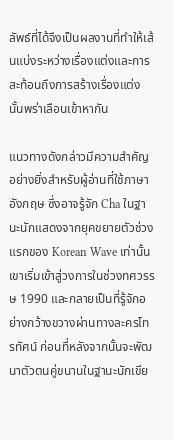ลัพธ์ที่ได้จึงเป็นผลงานที่ทำให้เส้นแบ่งระหว่างเรื่องแต่งและการสะท้อนถึงการสร้างเรื่องแต่งนั้นพร่าเลือนเข้าหากัน

แนวทางดังกล่าวมีความสำคัญอย่างยิ่งสำหรับผู้อ่านที่ใช้ภาษาอังกฤษ ซึ่งอาจรู้จัก Cha ในฐานะนักแสดงจากยุคขยายตัวช่วงแรกของ Korean Wave เท่านั้น เขาเริ่มเข้าสู่วงการในช่วงทศวรรษ 1990 และกลายเป็นที่รู้จักอย่างกว้างขวางผ่านทางละครโทรทัศน์ ก่อนที่หลังจากนั้นจะพัฒนาตัวตนคู่ขนานในฐานะนักเขีย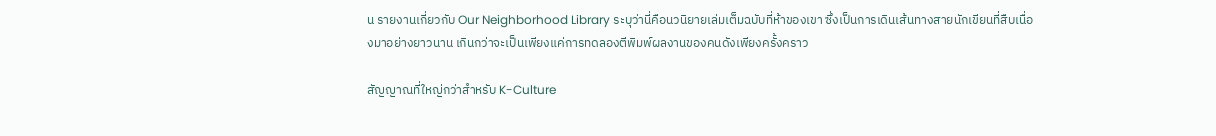น รายงานเกี่ยวกับ Our Neighborhood Library ระบุว่านี่คือนวนิยายเล่มเต็มฉบับที่ห้าของเขา ซึ่งเป็นการเดินเส้นทางสายนักเขียนที่สืบเนื่องมาอย่างยาวนาน เกินกว่าจะเป็นเพียงแค่การทดลองตีพิมพ์ผลงานของคนดังเพียงครั้งคราว

สัญญาณที่ใหญ่กว่าสำหรับ K-Culture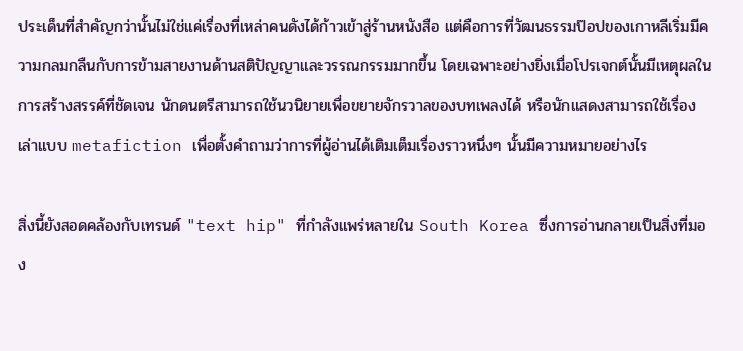ประเด็นที่สำคัญกว่านั้นไม่ใช่แค่เรื่องที่เหล่าคนดังได้ก้าวเข้าสู่ร้านหนังสือ แต่คือการที่วัฒนธรรมป๊อปของเกาหลีเริ่มมีความกลมกลืนกับการข้ามสายงานด้านสติปัญญาและวรรณกรรมมากขึ้น โดยเฉพาะอย่างยิ่งเมื่อโปรเจกต์นั้นมีเหตุผลในการสร้างสรรค์ที่ชัดเจน นักดนตรีสามารถใช้นวนิยายเพื่อขยายจักรวาลของบทเพลงได้ หรือนักแสดงสามารถใช้เรื่องเล่าแบบ metafiction เพื่อตั้งคำถามว่าการที่ผู้อ่านได้เติมเต็มเรื่องราวหนึ่งๆ นั้นมีความหมายอย่างไร

สิ่งนี้ยังสอดคล้องกับเทรนด์ "text hip" ที่กำลังแพร่หลายใน South Korea ซึ่งการอ่านกลายเป็นสิ่งที่มอง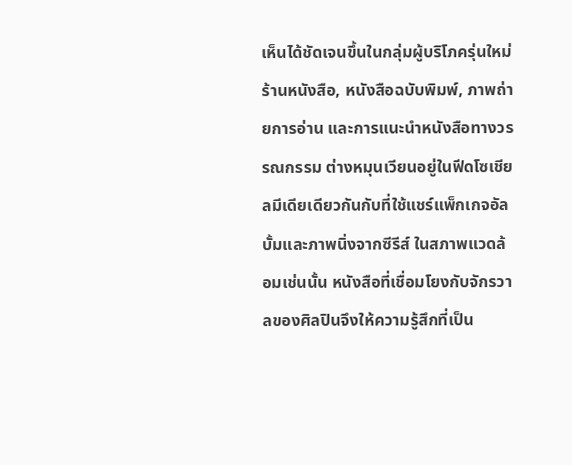เห็นได้ชัดเจนขึ้นในกลุ่มผู้บริโภครุ่นใหม่ ร้านหนังสือ, หนังสือฉบับพิมพ์, ภาพถ่ายการอ่าน และการแนะนำหนังสือทางวรรณกรรม ต่างหมุนเวียนอยู่ในฟีดโซเชียลมีเดียเดียวกันกับที่ใช้แชร์แพ็กเกจอัลบั้มและภาพนิ่งจากซีรีส์ ในสภาพแวดล้อมเช่นนั้น หนังสือที่เชื่อมโยงกับจักรวาลของศิลปินจึงให้ความรู้สึกที่เป็น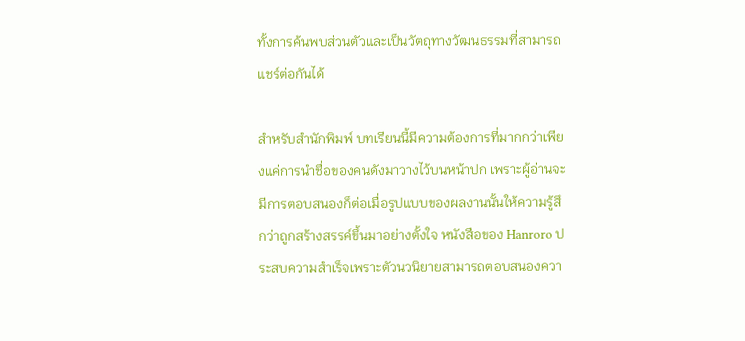ทั้งการค้นพบส่วนตัวและเป็นวัตถุทางวัฒนธรรมที่สามารถแชร์ต่อกันได้

สำหรับสำนักพิมพ์ บทเรียนนี้มีความต้องการที่มากกว่าเพียงแค่การนำชื่อของคนดังมาวางไว้บนหน้าปก เพราะผู้อ่านจะมีการตอบสนองก็ต่อเมื่อรูปแบบของผลงานนั้นให้ความรู้สึกว่าถูกสร้างสรรค์ขึ้นมาอย่างตั้งใจ หนังสือของ Hanroro ประสบความสำเร็จเพราะตัวนวนิยายสามารถตอบสนองควา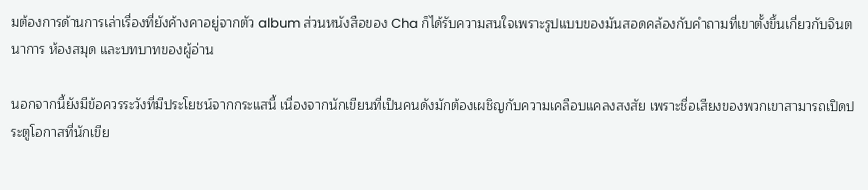มต้องการด้านการเล่าเรื่องที่ยังค้างคาอยู่จากตัว album ส่วนหนังสือของ Cha ก็ได้รับความสนใจเพราะรูปแบบของมันสอดคล้องกับคำถามที่เขาตั้งขึ้นเกี่ยวกับจินตนาการ ห้องสมุด และบทบาทของผู้อ่าน

นอกจากนี้ยังมีข้อควรระวังที่มีประโยชน์จากกระแสนี้ เนื่องจากนักเขียนที่เป็นคนดังมักต้องเผชิญกับความเคลือบแคลงสงสัย เพราะชื่อเสียงของพวกเขาสามารถเปิดประตูโอกาสที่นักเขีย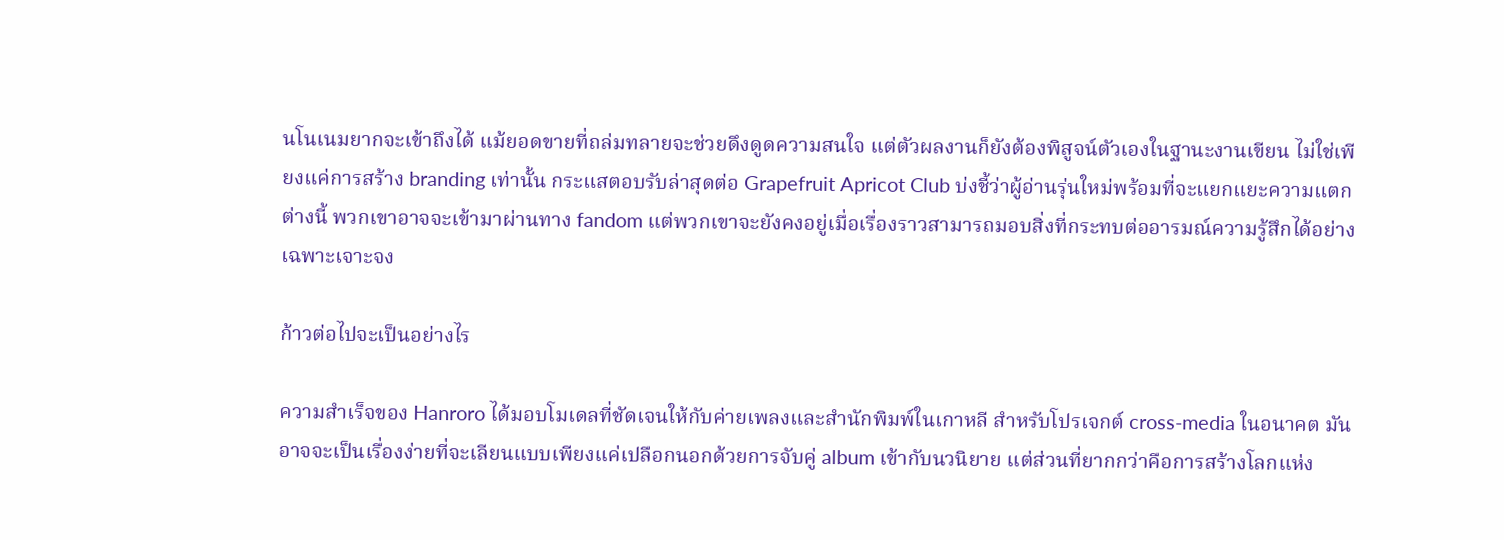นโนเนมยากจะเข้าถึงได้ แม้ยอดขายที่ถล่มทลายจะช่วยดึงดูดความสนใจ แต่ตัวผลงานก็ยังต้องพิสูจน์ตัวเองในฐานะงานเขียน ไม่ใช่เพียงแค่การสร้าง branding เท่านั้น กระแสตอบรับล่าสุดต่อ Grapefruit Apricot Club บ่งชี้ว่าผู้อ่านรุ่นใหม่พร้อมที่จะแยกแยะความแตกต่างนี้ พวกเขาอาจจะเข้ามาผ่านทาง fandom แต่พวกเขาจะยังคงอยู่เมื่อเรื่องราวสามารถมอบสิ่งที่กระทบต่ออารมณ์ความรู้สึกได้อย่างเฉพาะเจาะจง

ก้าวต่อไปจะเป็นอย่างไร

ความสำเร็จของ Hanroro ได้มอบโมเดลที่ชัดเจนให้กับค่ายเพลงและสำนักพิมพ์ในเกาหลี สำหรับโปรเจกต์ cross-media ในอนาคต มันอาจจะเป็นเรื่องง่ายที่จะเลียนแบบเพียงแค่เปลือกนอกด้วยการจับคู่ album เข้ากับนวนิยาย แต่ส่วนที่ยากกว่าคือการสร้างโลกแห่ง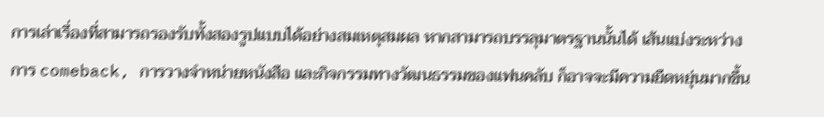การเล่าเรื่องที่สามารถรองรับทั้งสองรูปแบบได้อย่างสมเหตุสมผล หากสามารถบรรลุมาตรฐานนั้นได้ เส้นแบ่งระหว่างการ comeback, การวางจำหน่ายหนังสือ และกิจกรรมทางวัฒนธรรมของแฟนคลับ ก็อาจจะมีความยืดหยุ่นมากขึ้น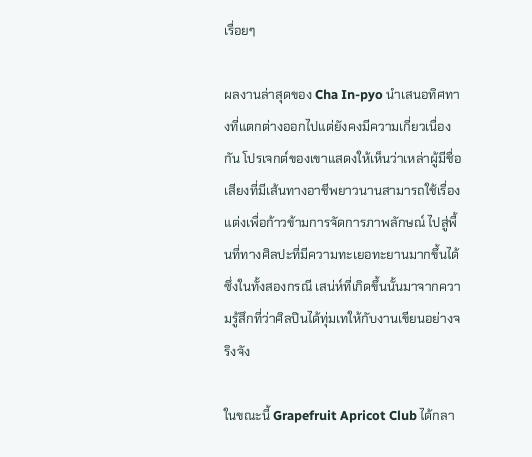เรื่อยๆ

ผลงานล่าสุดของ Cha In-pyo นำเสนอทิศทางที่แตกต่างออกไปแต่ยังคงมีความเกี่ยวเนื่องกัน โปรเจกต์ของเขาแสดงให้เห็นว่าเหล่าผู้มีชื่อเสียงที่มีเส้นทางอาชีพยาวนานสามารถใช้เรื่องแต่งเพื่อก้าวข้ามการจัดการภาพลักษณ์ ไปสู่พื้นที่ทางศิลปะที่มีความทะเยอทะยานมากขึ้นได้ ซึ่งในทั้งสองกรณี เสน่ห์ที่เกิดขึ้นนั้นมาจากความรู้สึกที่ว่าศิลปินได้ทุ่มเทให้กับงานเขียนอย่างจริงจัง

ในขณะนี้ Grapefruit Apricot Club ได้กลา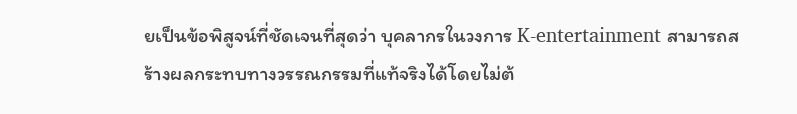ยเป็นข้อพิสูจน์ที่ชัดเจนที่สุดว่า บุคลากรในวงการ K-entertainment สามารถสร้างผลกระทบทางวรรณกรรมที่แท้จริงได้โดยไม่ต้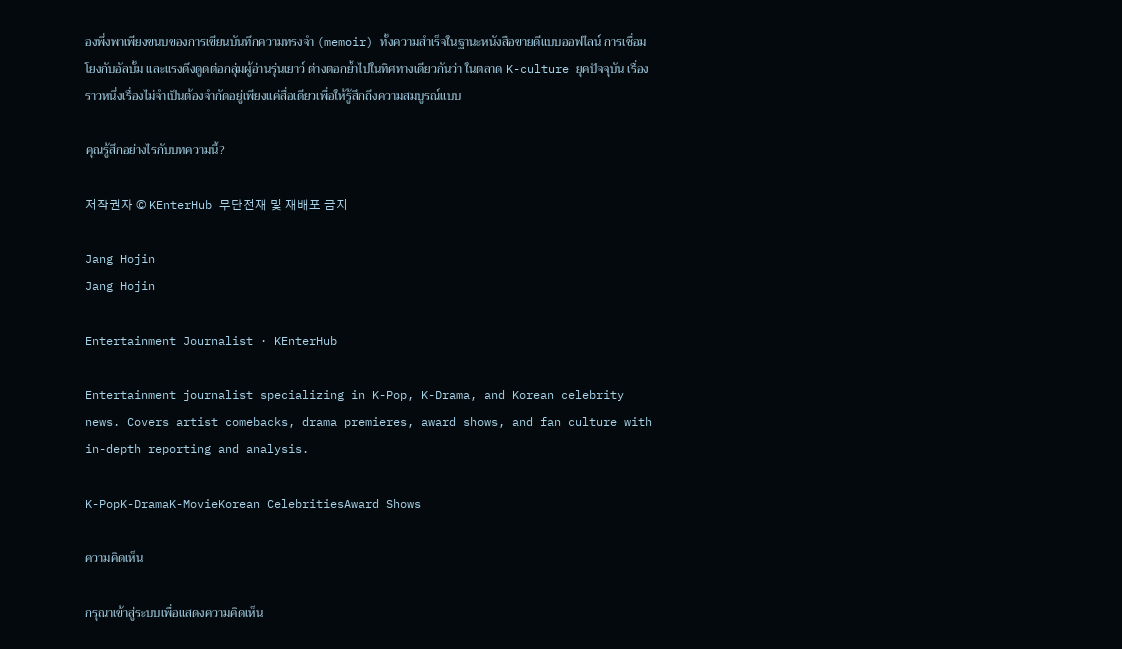องพึ่งพาเพียงขนบของการเขียนบันทึกความทรงจำ (memoir) ทั้งความสำเร็จในฐานะหนังสือขายดีแบบออฟไลน์ การเชื่อมโยงกับอัลบั้ม และแรงดึงดูดต่อกลุ่มผู้อ่านรุ่นเยาว์ ต่างตอกย้ำไปในทิศทางเดียวกันว่า ในตลาด K-culture ยุคปัจจุบัน เรื่องราวหนึ่งเรื่องไม่จำเป็นต้องจำกัดอยู่เพียงแค่สื่อเดียวเพื่อให้รู้สึกถึงความสมบูรณ์แบบ

คุณรู้สึกอย่างไรกับบทความนี้?

저작권자 © KEnterHub 무단전재 및 재배포 금지

Jang Hojin
Jang Hojin

Entertainment Journalist · KEnterHub

Entertainment journalist specializing in K-Pop, K-Drama, and Korean celebrity news. Covers artist comebacks, drama premieres, award shows, and fan culture with in-depth reporting and analysis.

K-PopK-DramaK-MovieKorean CelebritiesAward Shows

ความคิดเห็น

กรุณาเข้าสู่ระบบเพื่อแสดงความคิดเห็น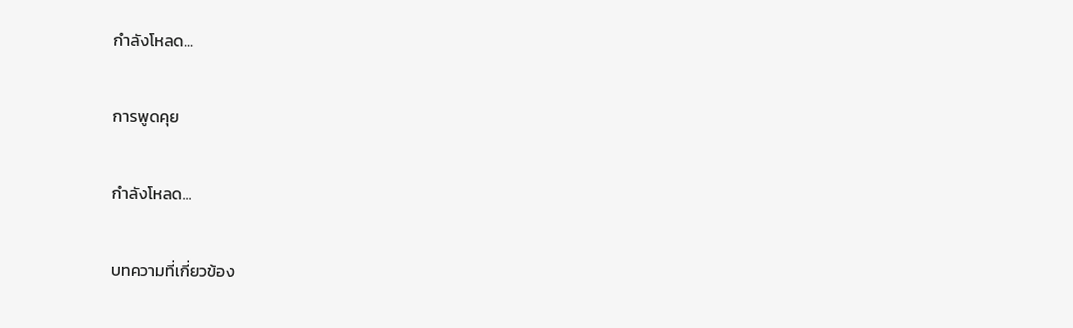กำลังโหลด...

การพูดคุย

กำลังโหลด...

บทความที่เกี่ยวข้อง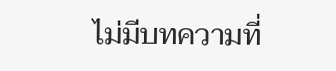ไม่มีบทความที่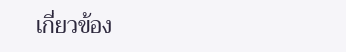เกี่ยวข้อง